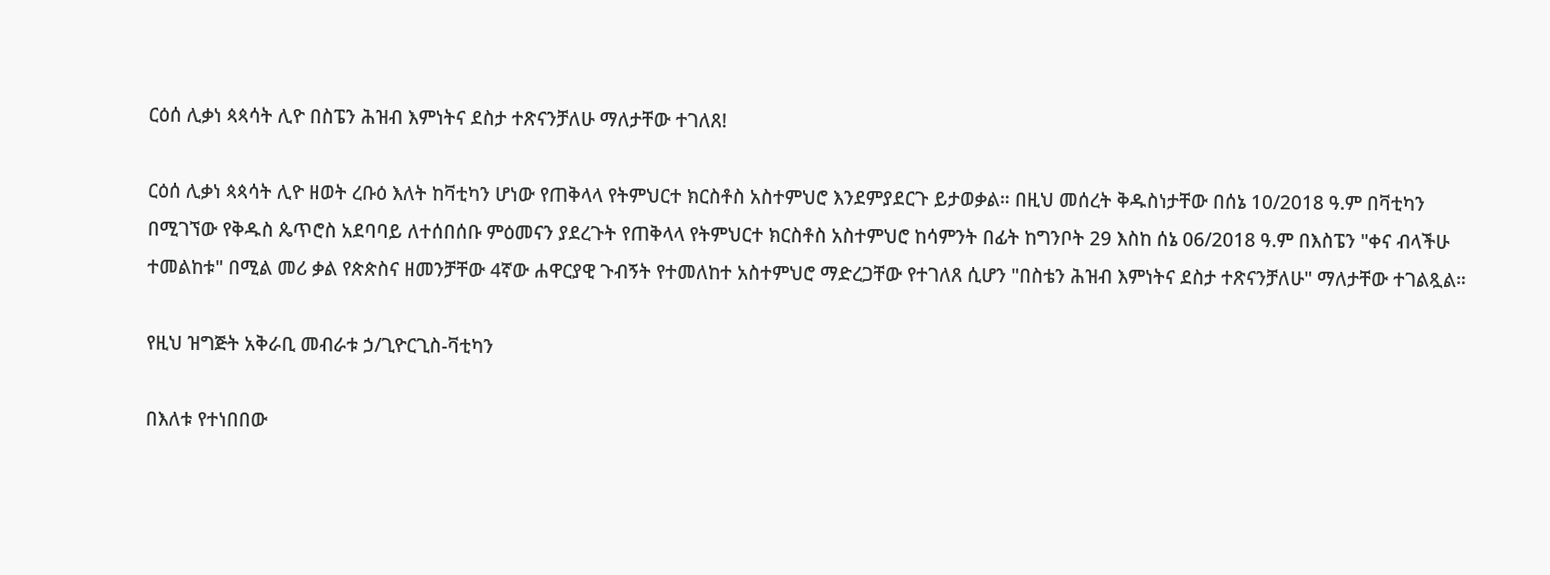ርዕሰ ሊቃነ ጳጳሳት ሊዮ በስፔን ሕዝብ እምነትና ደስታ ተጽናንቻለሁ ማለታቸው ተገለጸ!

ርዕሰ ሊቃነ ጳጳሳት ሊዮ ዘወት ረቡዕ እለት ከቫቲካን ሆነው የጠቅላላ የትምህርተ ክርስቶስ አስተምህሮ እንደምያደርጉ ይታወቃል። በዚህ መሰረት ቅዱስነታቸው በሰኔ 10/2018 ዓ.ም በቫቲካን በሚገኘው የቅዱስ ጴጥሮስ አደባባይ ለተሰበሰቡ ምዕመናን ያደረጉት የጠቅላላ የትምህርተ ክርስቶስ አስተምህሮ ከሳምንት በፊት ከግንቦት 29 እስከ ሰኔ 06/2018 ዓ.ም በእስፔን "ቀና ብላችሁ ተመልከቱ" በሚል መሪ ቃል የጵጵስና ዘመንቻቸው 4ኛው ሐዋርያዊ ጉብኝት የተመለከተ አስተምህሮ ማድረጋቸው የተገለጸ ሲሆን "በስቴን ሕዝብ እምነትና ደስታ ተጽናንቻለሁ" ማለታቸው ተገልጿል።

የዚህ ዝግጅት አቅራቢ መብራቱ ኃ/ጊዮርጊስ-ቫቲካን

በእለቱ የተነበበው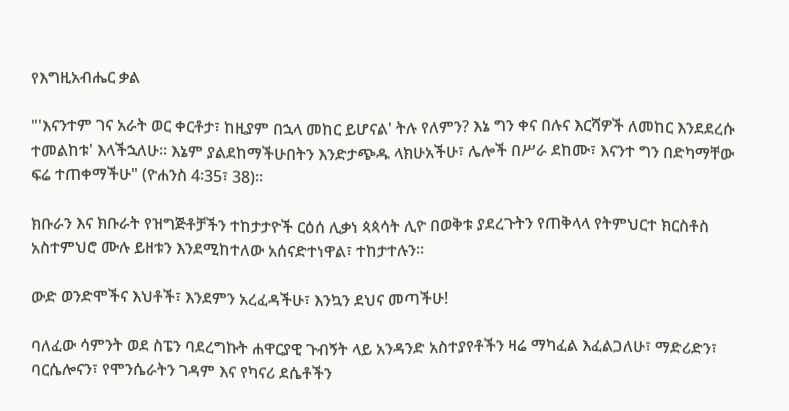የእግዚአብሔር ቃል

"'እናንተም ገና አራት ወር ቀርቶታ፣ ከዚያም በኋላ መከር ይሆናል' ትሉ የለምን? እኔ ግን ቀና በሉና እርሻዎች ለመከር እንደደረሱ ተመልከቱ' እላችኋለሁ። እኔም ያልደከማችሁበትን እንድታጭዱ ላክሁአችሁ፣ ሌሎች በሥራ ደከሙ፣ እናንተ ግን በድካማቸው ፍሬ ተጠቀማችሁ" (ዮሐንስ 4፡35፣ 38)።

ክቡራን እና ክቡራት የዝግጅቶቻችን ተከታታዮች ርዕሰ ሊቃነ ጳጳሳት ሊዮ በወቅቱ ያደረጉትን የጠቅላላ የትምህርተ ክርስቶስ አስተምህሮ ሙሉ ይዘቱን እንደሚከተለው አሰናድተነዋል፣ ተከታተሉን።

ውድ ወንድሞችና እህቶች፣ እንደምን አረፈዳችሁ፣ እንኳን ደህና መጣችሁ!

ባለፈው ሳምንት ወደ ስፔን ባደረግኩት ሐዋርያዊ ጉብኝት ላይ አንዳንድ አስተያየቶችን ዛሬ ማካፈል እፈልጋለሁ፣ ማድሪድን፣ ባርሴሎናን፣ የሞንሴራትን ገዳም እና የካናሪ ደሴቶችን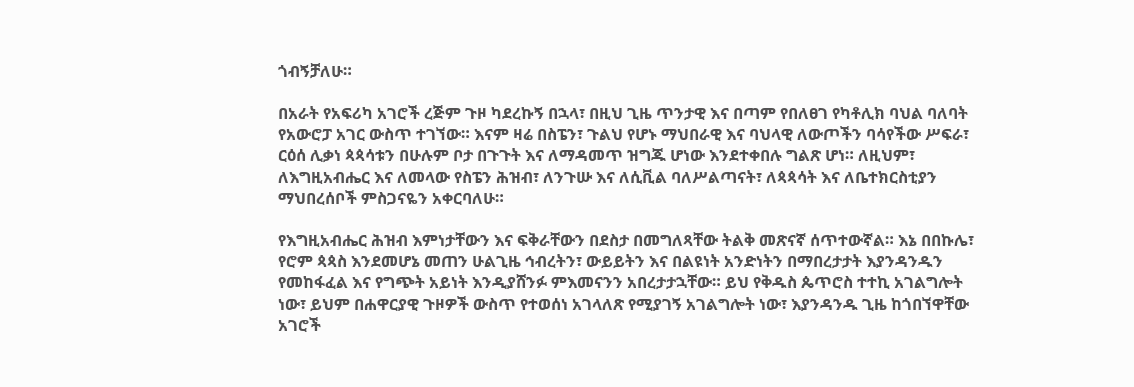ጎብኝቻለሁ።

በአራት የአፍሪካ አገሮች ረጅም ጉዞ ካደረኩኝ በኋላ፣ በዚህ ጊዜ ጥንታዊ እና በጣም የበለፀገ የካቶሊክ ባህል ባለባት የአውሮፓ አገር ውስጥ ተገኘው። እናም ዛሬ በስፔን፣ ጉልህ የሆኑ ማህበራዊ እና ባህላዊ ለውጦችን ባሳየችው ሥፍራ፣ ርዕሰ ሊቃነ ጳጳሳቱን በሁሉም ቦታ በጉጉት እና ለማዳመጥ ዝግጁ ሆነው እንደተቀበሉ ግልጽ ሆነ። ለዚህም፣ ለእግዚአብሔር እና ለመላው የስፔን ሕዝብ፣ ለንጉሡ እና ለሲቪል ባለሥልጣናት፣ ለጳጳሳት እና ለቤተክርስቲያን ማህበረሰቦች ምስጋናዬን አቀርባለሁ።

የእግዚአብሔር ሕዝብ እምነታቸውን እና ፍቅራቸውን በደስታ በመግለጻቸው ትልቅ መጽናኛ ሰጥተውኛል። እኔ በበኩሌ፣ የሮም ጳጳስ እንደመሆኔ መጠን ሁልጊዜ ኅብረትን፣ ውይይትን እና በልዩነት አንድነትን በማበረታታት እያንዳንዱን የመከፋፈል እና የግጭት አይነት እንዲያሸንፉ ምእመናንን አበረታታኋቸው። ይህ የቅዱስ ጴጥሮስ ተተኪ አገልግሎት ነው፣ ይህም በሐዋርያዊ ጉዞዎች ውስጥ የተወሰነ አገላለጽ የሚያገኝ አገልግሎት ነው፣ እያንዳንዱ ጊዜ ከጎበኘዋቸው አገሮች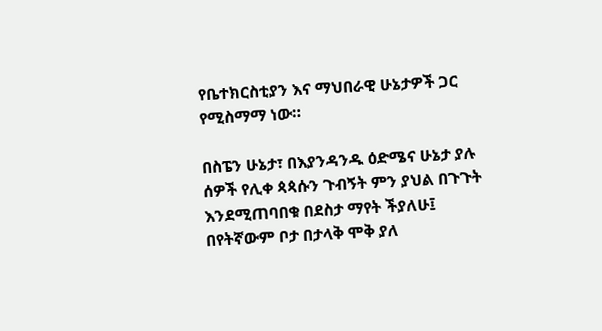የቤተክርስቲያን እና ማህበራዊ ሁኔታዎች ጋር የሚስማማ ነው።

በስፔን ሁኔታ፣ በእያንዳንዱ ዕድሜና ሁኔታ ያሉ ሰዎች የሊቀ ጳጳሱን ጉብኝት ምን ያህል በጉጉት እንደሚጠባበቁ በደስታ ማየት ችያለሁ፤ በየትኛውም ቦታ በታላቅ ሞቅ ያለ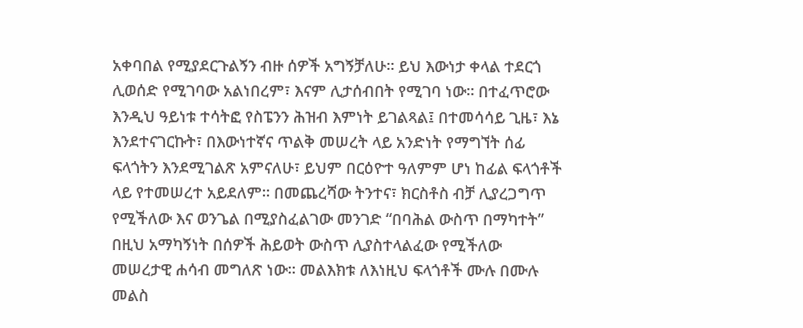አቀባበል የሚያደርጉልኝን ብዙ ሰዎች አግኝቻለሁ። ይህ እውነታ ቀላል ተደርጎ ሊወሰድ የሚገባው አልነበረም፣ እናም ሊታሰብበት የሚገባ ነው። በተፈጥሮው እንዲህ ዓይነቱ ተሳትፎ የስፔንን ሕዝብ እምነት ይገልጻል፤ በተመሳሳይ ጊዜ፣ እኔ እንደተናገርኩት፣ በእውነተኛና ጥልቅ መሠረት ላይ አንድነት የማግኘት ሰፊ ፍላጎትን እንደሚገልጽ አምናለሁ፣ ይህም በርዕዮተ ዓለምም ሆነ ከፊል ፍላጎቶች ላይ የተመሠረተ አይደለም። በመጨረሻው ትንተና፣ ክርስቶስ ብቻ ሊያረጋግጥ የሚችለው እና ወንጌል በሚያስፈልገው መንገድ “በባሕል ውስጥ በማካተት” በዚህ አማካኝነት በሰዎች ሕይወት ውስጥ ሊያስተላልፈው የሚችለው መሠረታዊ ሐሳብ መግለጽ ነው። መልእክቱ ለእነዚህ ፍላጎቶች ሙሉ በሙሉ መልስ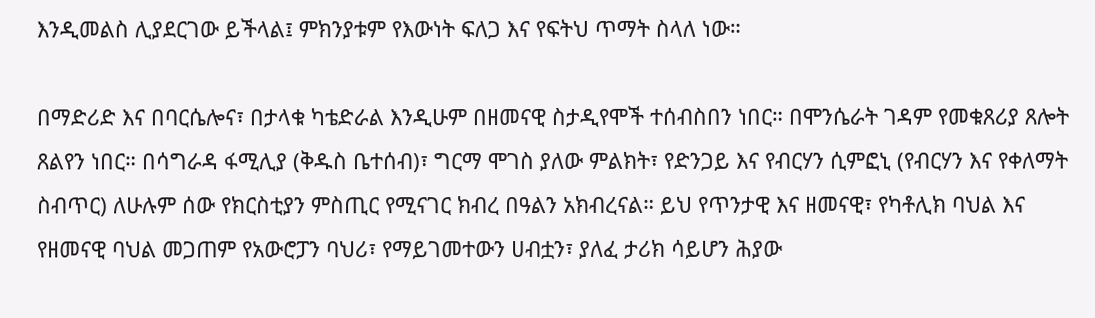እንዲመልስ ሊያደርገው ይችላል፤ ምክንያቱም የእውነት ፍለጋ እና የፍትህ ጥማት ስላለ ነው።

በማድሪድ እና በባርሴሎና፣ በታላቁ ካቴድራል እንዲሁም በዘመናዊ ስታዲየሞች ተሰብስበን ነበር። በሞንሴራት ገዳም የመቁጸሪያ ጸሎት ጸልየን ነበር። በሳግራዳ ፋሚሊያ (ቅዱስ ቤተሰብ)፣ ግርማ ሞገስ ያለው ምልክት፣ የድንጋይ እና የብርሃን ሲምፎኒ (የብርሃን እና የቀለማት ስብጥር) ለሁሉም ሰው የክርስቲያን ምስጢር የሚናገር ክብረ በዓልን አክብረናል። ይህ የጥንታዊ እና ዘመናዊ፣ የካቶሊክ ባህል እና የዘመናዊ ባህል መጋጠም የአውሮፓን ባህሪ፣ የማይገመተውን ሀብቷን፣ ያለፈ ታሪክ ሳይሆን ሕያው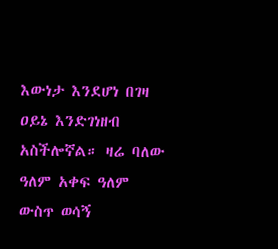እውነታ እንደሆነ በገዛ ዐይኔ እንድገነዘብ አስችሎኛል። ዛሬ ባለው ዓለም አቀፍ ዓለም ውስጥ ወሳኝ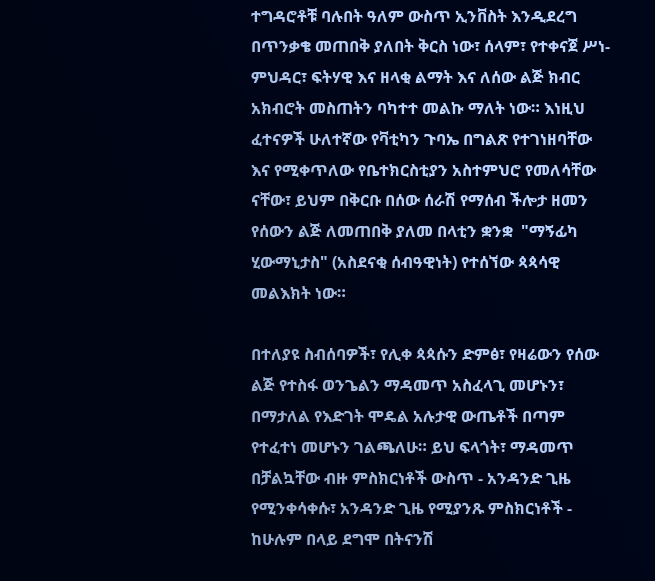ተግዳሮቶቹ ባሉበት ዓለም ውስጥ ኢንቨስት እንዲደረግ በጥንቃቄ መጠበቅ ያለበት ቅርስ ነው፣ ሰላም፣ የተቀናጀ ሥነ-ምህዳር፣ ፍትሃዊ እና ዘላቂ ልማት እና ለሰው ልጅ ክብር አክብሮት መስጠትን ባካተተ መልኩ ማለት ነው። እነዚህ ፈተናዎች ሁለተኛው የቫቲካን ጉባኤ በግልጽ የተገነዘባቸው እና የሚቀጥለው የቤተክርስቲያን አስተምህሮ የመለሳቸው ናቸው፣ ይህም በቅርቡ በሰው ሰራሽ የማሰብ ችሎታ ዘመን የሰውን ልጅ ለመጠበቅ ያለመ በላቲን ቋንቋ  "ማኝፊካ ሂውማኒታስ" (አስደናቂ ሰብዓዊነት) የተሰኘው ጳጳሳዊ መልእክት ነው።

በተለያዩ ስብሰባዎች፣ የሊቀ ጳጳሱን ድምፅ፣ የዛሬውን የሰው ልጅ የተስፋ ወንጌልን ማዳመጥ አስፈላጊ መሆኑን፣ በማታለል የእድገት ሞዴል አሉታዊ ውጤቶች በጣም የተፈተነ መሆኑን ገልጫለሁ። ይህ ፍላጎት፣ ማዳመጥ በቻልኳቸው ብዙ ምስክርነቶች ውስጥ - አንዳንድ ጊዜ የሚንቀሳቀሱ፣ አንዳንድ ጊዜ የሚያንጹ ምስክርነቶች - ከሁሉም በላይ ደግሞ በትናንሽ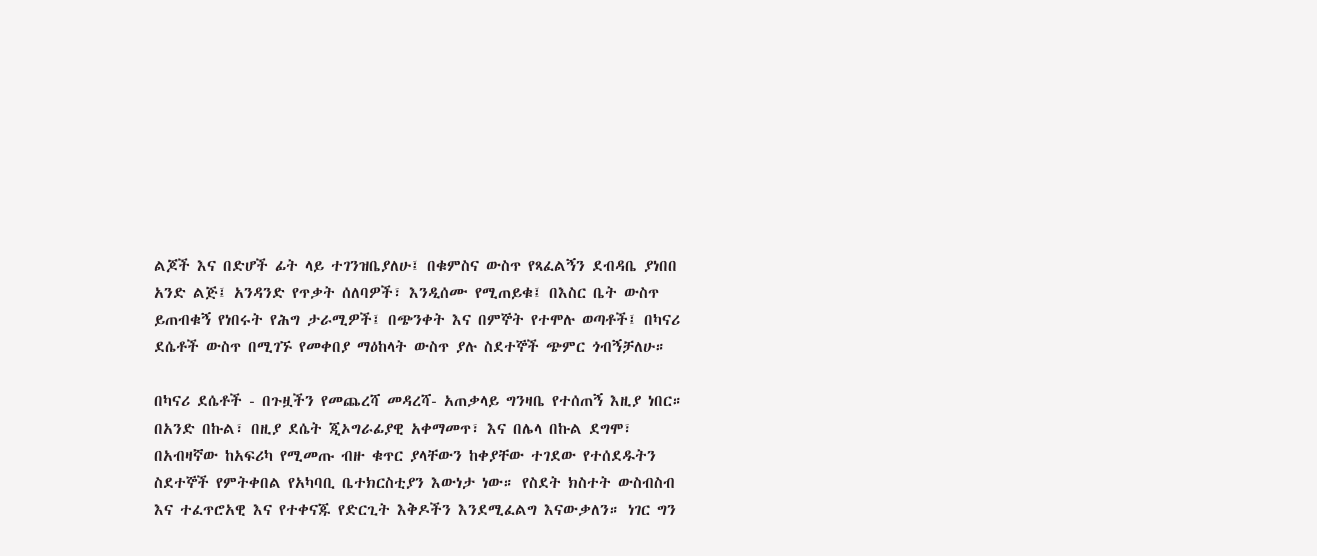ልጆች እና በድሆች ፊት ላይ ተገንዝቤያለሁ፤ በቁምስና ውስጥ የጻፈልኝን ደብዳቤ ያነበበ አንድ ልጅ፤ አንዳንድ የጥቃት ሰለባዎች፣ እንዲሰሙ የሚጠይቁ፤ በእስር ቤት ውስጥ ይጠብቁኝ የነበሩት የሕግ ታራሚዎች፤ በጭንቀት እና በምኞት የተሞሉ ወጣቶች፤ በካናሪ ደሴቶች ውስጥ በሚገኙ የመቀበያ ማዕከላት ውስጥ ያሉ ስደተኞች ጭምር ጎብኝቻለሁ።

በካናሪ ደሴቶች - በጉዟችን የመጨረሻ መዳረሻ- አጠቃላይ ግንዛቤ የተሰጠኝ እዚያ ነበር። በአንድ በኩል፣ በዚያ ደሴት ጂኦግራፊያዊ አቀማመጥ፣ እና በሌላ በኩል ደግሞ፣ በአብዛኛው ከአፍሪካ የሚመጡ ብዙ ቁጥር ያላቸውን ከቀያቸው ተገደው የተሰደዱትን ስደተኞች የምትቀበል የአካባቢ ቤተክርስቲያን እውነታ ነው። የስደት ክስተት ውስብስብ እና ተፈጥሮአዊ እና የተቀናጁ የድርጊት እቅዶችን እንደሚፈልግ እናውቃለን። ነገር ግን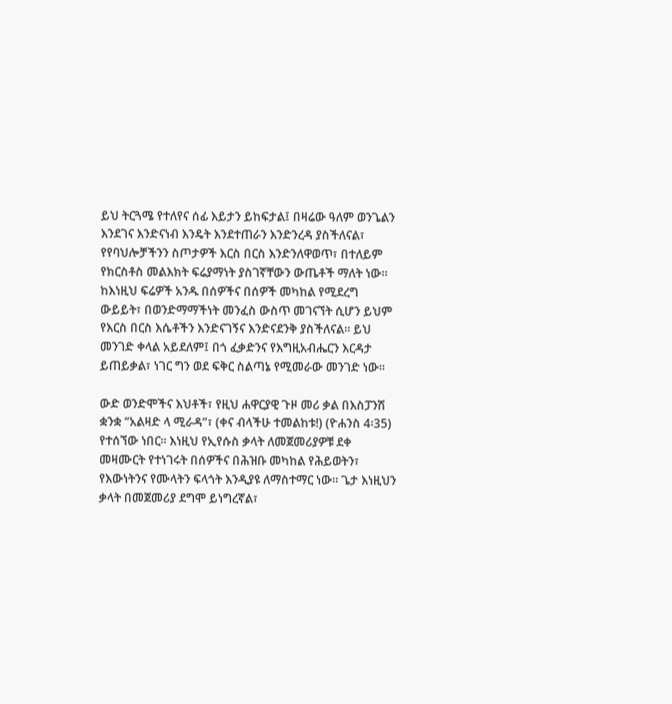ይህ ትርጓሜ የተለየና ሰፊ እይታን ይከፍታል፤ በዛሬው ዓለም ወንጌልን እንደገና እንድናነብ እንዴት እንደተጠራን እንድንረዳ ያስችለናል፣ የየባህሎቻችንን ስጦታዎች እርስ በርስ እንድንለዋወጥ፣ በተለይም የክርስቶስ መልእክት ፍሬያማነት ያስገኛቸውን ውጤቶች ማለት ነው። ከእነዚህ ፍሬዎች አንዱ በሰዎችና በሰዎች መካከል የሚደረግ ውይይት፣ በወንድማማችነት መንፈስ ውስጥ መገናኘት ሲሆን ይህም የእርስ በርስ እሴቶችን እንድናገኝና እንድናደንቅ ያስችለናል። ይህ መንገድ ቀላል አይደለም፤ በጎ ፈቃድንና የእግዚአብሔርን እርዳታ ይጠይቃል፣ ነገር ግን ወደ ፍቅር ስልጣኔ የሚመራው መንገድ ነው።

ውድ ወንድሞችና እህቶች፣ የዚህ ሐዋርያዊ ጉዞ መሪ ቃል በእስፓንሽ ቋንቋ “አልዛድ ላ ሚራዳ”፣ (ቀና ብላችሁ ተመልከቱ!) (ዮሐንስ 4፡35) የተሰኘው ነበር። እነዚህ የኢየሱስ ቃላት ለመጀመሪያዎቹ ደቀ መዛሙርት የተነገሩት በሰዎችና በሕዝቡ መካከል የሕይወትን፣ የእውነትንና የሙላትን ፍላጎት እንዲያዩ ለማስተማር ነው። ጌታ እነዚህን ቃላት በመጀመሪያ ደግሞ ይነግረኛል፣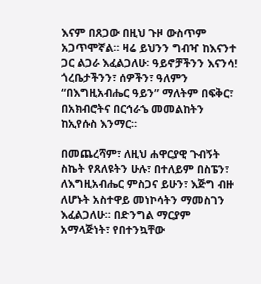እናም በጸጋው በዚህ ጉዞ ውስጥም አጋጥሞኛል። ዛሬ ይህንን ግብዣ ከእናንተ ጋር ልጋራ እፈልጋለሁ፡ ዓይኖቻችንን እናንሳ! ጎረቤታችንን፣ ሰዎችን፣ ዓለምን “በእግዚአብሔር ዓይን” ማለትም በፍቅር፣ በአክብሮትና በርኅራኄ መመልከትን ከኢየሱስ እንማር።

በመጨረሻም፣ ለዚህ ሐዋርያዊ ጉብኝት ስኬት የጸለዩትን ሁሉ፣ በተለይም በስፔን፣ ለእግዚአብሔር ምስጋና ይሁን፣ እጅግ ብዙ ለሆኑት አስተዋይ መነኮሳትን ማመስገን እፈልጋለሁ። በድንግል ማርያም አማላጅነት፣ የበተንኳቸው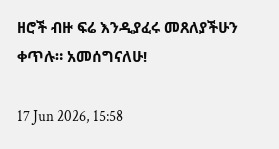ዘሮች ብዙ ፍሬ እንዲያፈሩ መጸለያችሁን ቀጥሉ። አመሰግናለሁ!

17 Jun 2026, 15:58